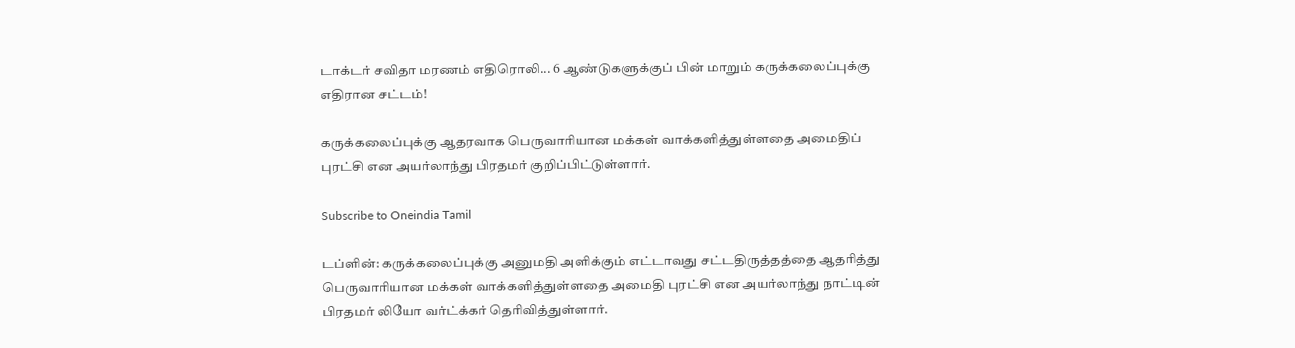டாக்டர் சவிதா மரணம் எதிரொலி... 6 ஆண்டுகளுக்குப் பின் மாறும் கருக்கலைப்புக்கு எதிரான சட்டம்!

கருக்கலைப்புக்கு ஆதரவாக பெருவாரியான மக்கள் வாக்களித்துள்ளதை அமைதிப் புரட்சி என அயர்லாந்து பிரதமர் குறிப்பிட்டுள்ளார்.

Subscribe to Oneindia Tamil

டப்ளின்: கருக்கலைப்புக்கு அனுமதி அளிக்கும் எட்டாவது சட்டதிருத்தத்தை ஆதரித்து பெருவாரியான மக்கள் வாக்களித்துள்ளதை அமைதி புரட்சி என அயர்லாந்து நாட்டின் பிரதமர் லியோ வர்ட்க்கர் தெரிவித்துள்ளார்.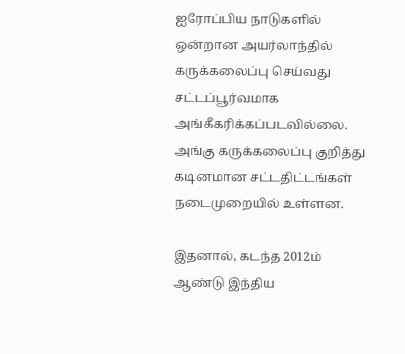ஐரோப்பிய நாடுகளில் ஒன்றான அயர்லாந்தில் கருக்கலைப்பு செய்வது சட்டப்பூர்வமாக அங்கீகரிக்கப்படவில்லை. அங்கு கருக்கலைப்பு குறித்து கடினமான சட்டதிட்டங்கள் நடைமுறையில் உள்ளன.

இதனால், கடந்த 2012ம் ஆண்டு இந்திய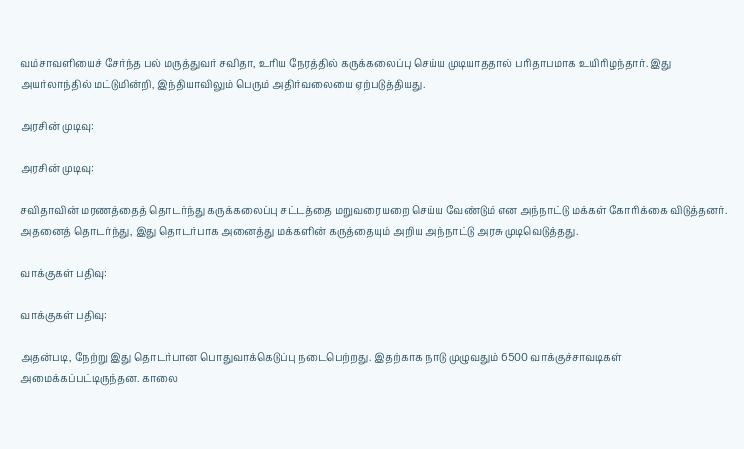வம்சாவளியைச் சேர்ந்த பல் மருத்துவர் சவிதா, உரிய நேரத்தில் கருக்கலைப்பு செய்ய முடியாததால் பரிதாபமாக உயிரிழந்தார். இது அயர்லாந்தில் மட்டுமின்றி, இந்தியாவிலும் பெரும் அதிர்வலையை ஏற்படுத்தியது.

அரசின் முடிவு:

அரசின் முடிவு:

சவிதாவின் மரணத்தைத் தொடர்ந்து கருக்கலைப்பு சட்டத்தை மறுவரையறை செய்ய வேண்டும் என அந்நாட்டு மக்கள் கோரிக்கை விடுத்தனர். அதனைத் தொடர்ந்து, இது தொடர்பாக அனைத்து மக்களின் கருத்தையும் அறிய அந்நாட்டு அரசு முடிவெடுத்தது.

வாக்குகள் பதிவு:

வாக்குகள் பதிவு:

அதன்படி, நேற்று இது தொடர்பான பொதுவாக்கெடுப்பு நடைபெற்றது. இதற்காக நாடு முழுவதும் 6500 வாக்குச்சாவடிகள் அமைக்கப்பட்டிருந்தன. காலை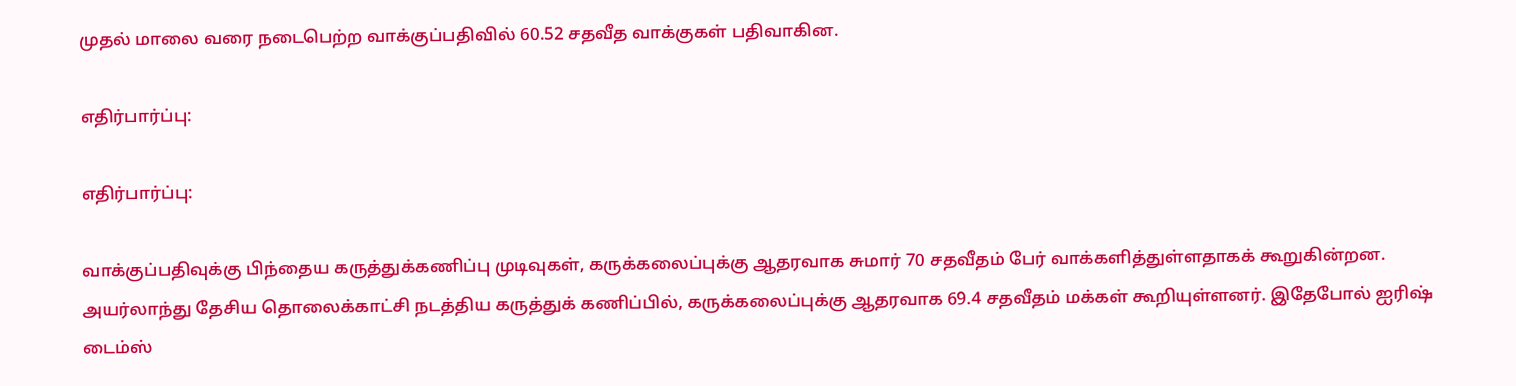முதல் மாலை வரை நடைபெற்ற வாக்குப்பதிவில் 60.52 சதவீத வாக்குகள் பதிவாகின.

எதிர்பார்ப்பு:

எதிர்பார்ப்பு:

வாக்குப்பதிவுக்கு பிந்தைய கருத்துக்கணிப்பு முடிவுகள், கருக்கலைப்புக்கு ஆதரவாக சுமார் 70 சதவீதம் பேர் வாக்களித்துள்ளதாகக் கூறுகின்றன. அயர்லாந்து தேசிய தொலைக்காட்சி நடத்திய கருத்துக் கணிப்பில், கருக்கலைப்புக்கு ஆதரவாக 69.4 சதவீதம் மக்கள் கூறியுள்ளனர். இதேபோல் ஐரிஷ் டைம்ஸ்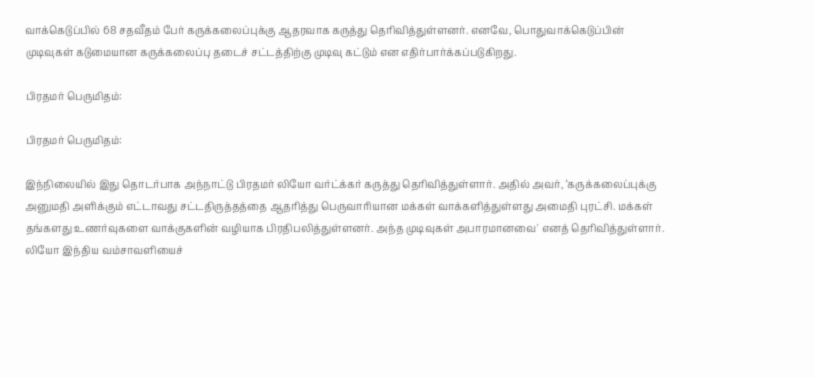வாக்கெடுப்பில் 68 சதவீதம் பேர் கருக்கலைப்புக்கு ஆதரவாக கருத்து தெரிவித்துள்ளனர். எனவே, பொதுவாக்கெடுப்பின் முடிவுகள் கடுமையான கருக்கலைப்பு தடைச் சட்டத்திற்கு முடிவு கட்டும் என எதிர்பார்க்கப்படுகிறது.

பிரதமர் பெருமிதம்:

பிரதமர் பெருமிதம்:

இந்நிலையில் இது தொடர்பாக அந்நாட்டு பிரதமர் லியோ வர்ட்க்கர் கருத்து தெரிவித்துள்ளார். அதில் அவர், ‘கருக்கலைப்புக்கு அனுமதி அளிக்கும் எட்டாவது சட்டதிருத்தத்தை ஆதரித்து பெருவாரியான மக்கள் வாக்களித்துள்ளது அமைதி புரட்சி. மக்கள் தங்களது உணர்வுகளை வாக்குகளின் வழியாக பிரதிபலித்துள்ளனர். அந்த முடிவுகள் அபாரமானவை' எனத் தெரிவித்துள்ளார். லியோ இந்திய வம்சாவளியைச்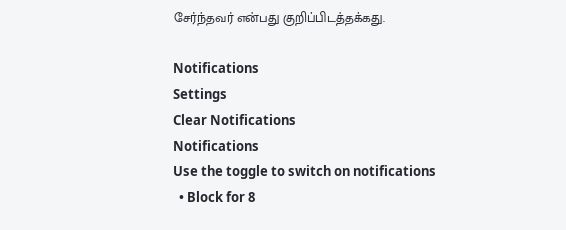சேர்ந்தவர் என்பது குறிப்பிடத்தக்கது.

Notifications
Settings
Clear Notifications
Notifications
Use the toggle to switch on notifications
  • Block for 8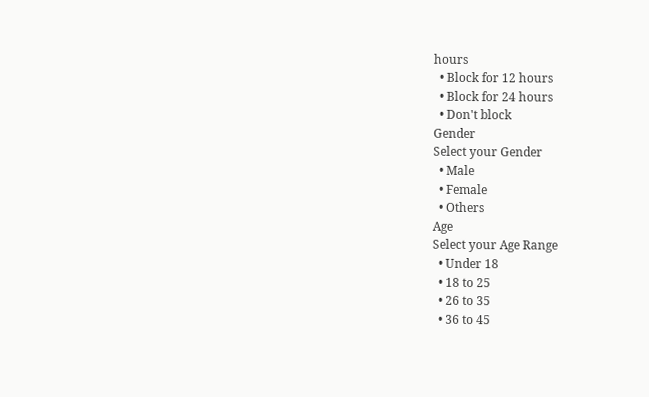hours
  • Block for 12 hours
  • Block for 24 hours
  • Don't block
Gender
Select your Gender
  • Male
  • Female
  • Others
Age
Select your Age Range
  • Under 18
  • 18 to 25
  • 26 to 35
  • 36 to 45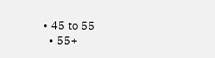• 45 to 55
  • 55+